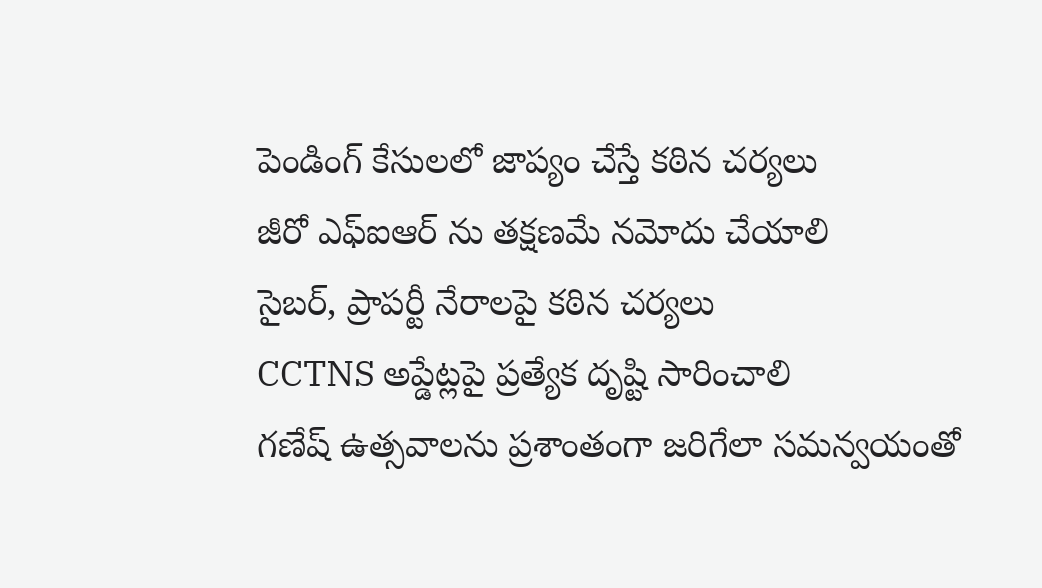పెండింగ్ కేసులలో జాప్యం చేస్తే కఠిన చర్యలు
జీరో ఎఫ్ఐఆర్ ను తక్షణమే నమోదు చేయాలి
సైబర్, ప్రాపర్టీ నేరాలపై కఠిన చర్యలు
CCTNS అప్డేట్లపై ప్రత్యేక దృష్టి సారించాలి
గణేష్ ఉత్సవాలను ప్రశాంతంగా జరిగేలా సమన్వయంతో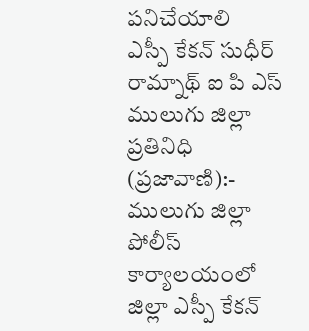పనిచేయాలి
ఎస్పీ కేకన్ సుధీర్ రామ్నాథ్ ఐ పి ఎస్
ములుగు జిల్లా ప్రతినిధి (ప్రజావాణి):-
ములుగు జిల్లా పోలీస్ కార్యాలయంలో జిల్లా ఎస్పీ కేకన్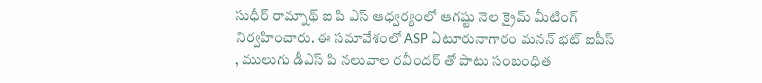సుధీర్ రామ్నాథ్ ఐ పి ఎస్ ఆధ్వర్యంలో ఆగష్టు నెల క్రైమ్ మీటింగ్ నిర్వహించారు. ఈ సమావేశంలో ASP ఏటూరునాగారం మనన్ భట్ ఐపీస్ , ములుగు డీఎస్ పి నలువాల రవీందర్ తో పాటు సంబంధిత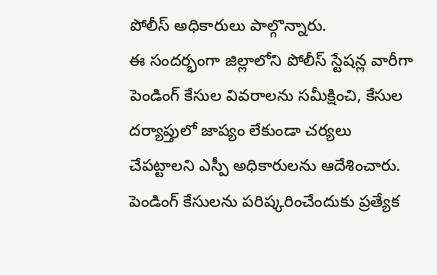పోలీస్ అధికారులు పాల్గొన్నారు.
ఈ సందర్భంగా జిల్లాలోని పోలీస్ స్టేషన్ల వారీగా పెండింగ్ కేసుల వివరాలను సమీక్షించి, కేసుల దర్యాప్తులో జాప్యం లేకుండా చర్యలు చేపట్టాలని ఎస్పీ అధికారులను ఆదేశించారు. పెండింగ్ కేసులను పరిష్కరించేందుకు ప్రత్యేక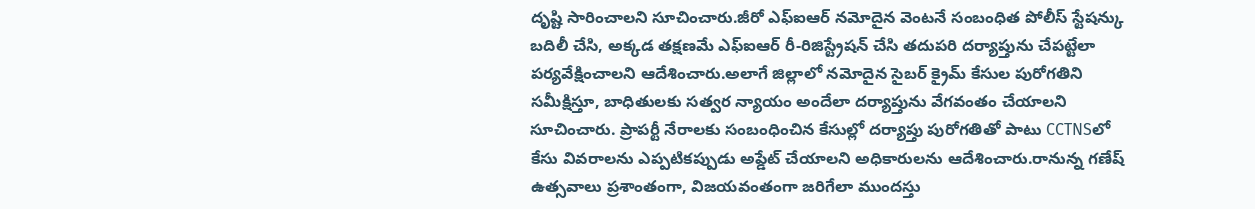దృష్టి సారించాలని సూచించారు.జీరో ఎఫ్ఐఆర్ నమోదైన వెంటనే సంబంధిత పోలీస్ స్టేషన్కు బదిలీ చేసి, అక్కడ తక్షణమే ఎఫ్ఐఆర్ రీ-రిజిస్ట్రేషన్ చేసి తదుపరి దర్యాప్తును చేపట్టేలా పర్యవేక్షించాలని ఆదేశించారు.అలాగే జిల్లాలో నమోదైన సైబర్ క్రైమ్ కేసుల పురోగతిని సమీక్షిస్తూ, బాధితులకు సత్వర న్యాయం అందేలా దర్యాప్తును వేగవంతం చేయాలని సూచించారు. ప్రాపర్టీ నేరాలకు సంబంధించిన కేసుల్లో దర్యాప్తు పురోగతితో పాటు CCTNSలో కేసు వివరాలను ఎప్పటికప్పుడు అప్డేట్ చేయాలని అధికారులను ఆదేశించారు.రానున్న గణేష్ ఉత్సవాలు ప్రశాంతంగా, విజయవంతంగా జరిగేలా ముందస్తు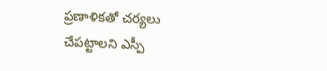ప్రణాళికతో చర్యలు చేపట్టాలని ఎస్పీ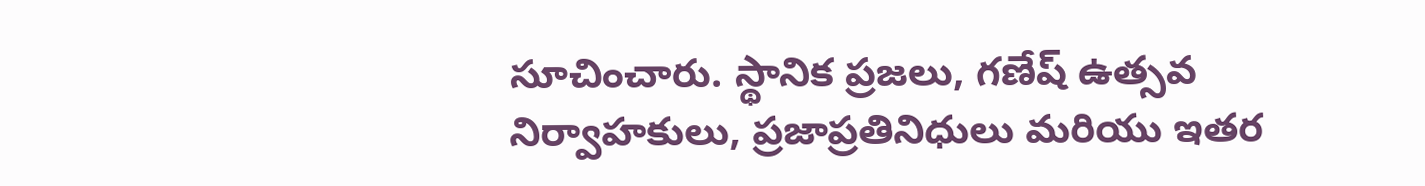సూచించారు. స్థానిక ప్రజలు, గణేష్ ఉత్సవ నిర్వాహకులు, ప్రజాప్రతినిధులు మరియు ఇతర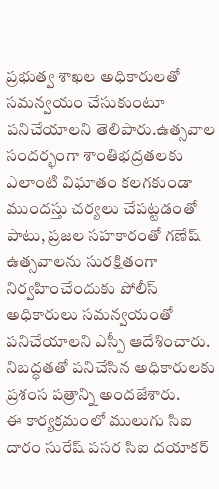ప్రభుత్వ శాఖల అధికారులతో సమన్వయం చేసుకుంటూ పనిచేయాలని తెలిపారు.ఉత్సవాల సందర్భంగా శాంతిభద్రతలకు ఎలాంటి విఘాతం కలగకుండా ముందస్తు చర్యలు చేపట్టడంతో పాటు, ప్రజల సహకారంతో గణేష్ ఉత్సవాలను సురక్షితంగా నిర్వహించేందుకు పోలీస్ అధికారులు సమన్వయంతో పనిచేయాలని ఎస్పీ ఆదేశించారు. నిబద్ధతతో పనిచేసిన అధికారులకు ప్రశంస పత్రాన్ని అందజేశారు.
ఈ కార్యక్రమంలో ములుగు సిఐ దారం సురేష్ పసర సిఐ దయాకర్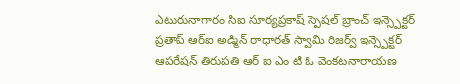ఎటురునాగారం సిఐ సూర్యప్రకాష్ స్పెషల్ బ్రాంచ్ ఇన్స్పెక్టర్ ప్రతాప్ ఆర్ఐ అడ్మిన్ రాధారత్ స్వామి రిజర్వ్ ఇన్స్పెక్టర్ ఆపరేషన్ తిరుపతి ఆర్ ఐ ఎం టి ఓ వెంకటనారాయణ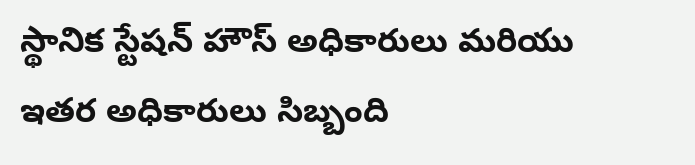స్థానిక స్టేషన్ హౌస్ అధికారులు మరియు ఇతర అధికారులు సిబ్బంది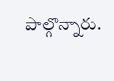పాల్గొన్నారు.